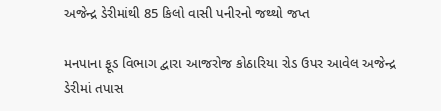અજેન્દ્ર ડેરીમાંથી 85 કિલો વાસી પનીરનો જથ્થો જપ્ત

મનપાના ફૂડ વિભાગ દ્વારા આજરોજ કોઠારિયા રોડ ઉપર આવેલ અજેન્દ્ર ડેરીમાં તપાસ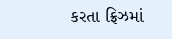કરતા ફ્રિઝમાં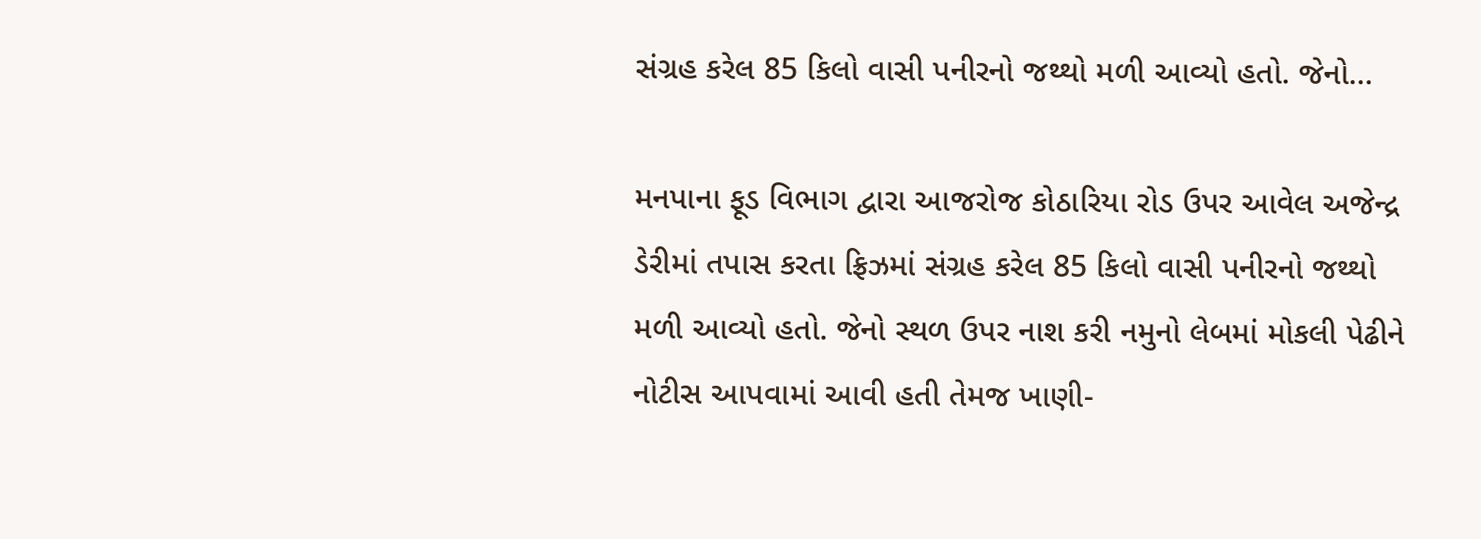સંગ્રહ કરેલ 85 કિલો વાસી પનીરનો જથ્થો મળી આવ્યો હતો. જેનો…

મનપાના ફૂડ વિભાગ દ્વારા આજરોજ કોઠારિયા રોડ ઉપર આવેલ અજેન્દ્ર ડેરીમાં તપાસ કરતા ફ્રિઝમાં સંગ્રહ કરેલ 85 કિલો વાસી પનીરનો જથ્થો મળી આવ્યો હતો. જેનો સ્થળ ઉપર નાશ કરી નમુનો લેબમાં મોકલી પેઢીને નોટીસ આપવામાં આવી હતી તેમજ ખાણી-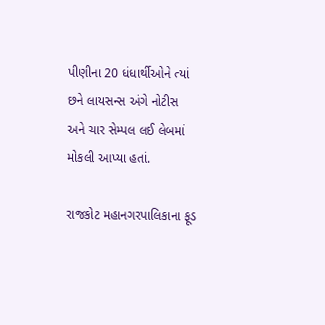પીણીના 20 ધંધાર્થીઓને ત્યાં છને લાયસન્સ અંગે નોટીસ અને ચાર સેમ્પલ લઈ લેબમાં મોકલી આપ્યા હતાં.

રાજકોટ મહાનગરપાલિકાના ફૂડ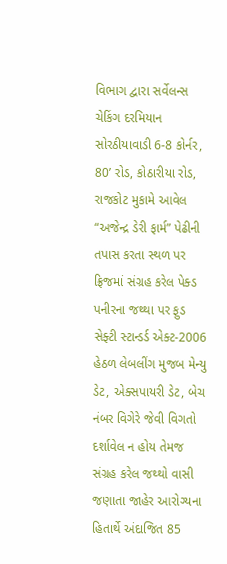વિભાગ દ્વારા સર્વેલન્સ ચેકિંગ દરમિયાન સોરઠીયાવાડી 6-8 કોર્નર, 80’ રોડ, કોઠારીયા રોડ, રાજકોટ મુકામે આવેલ “અજેન્દ્ર ડેરી ફાર્મ” પેઢીની તપાસ કરતા સ્થળ પર ફ્રિજમાં સંગ્રહ કરેલ પેક્ડ પનીરના જથ્થા પર ફુડ સેફ્ટી સ્ટાન્ડર્ડ એક્ટ-2006 હેઠળ લેબલીંગ મુજબ મેન્યુ ડેટ, એક્સપાયરી ડેટ, બેચ નંબર વિગેરે જેવી વિગતો દર્શાવેલ ન હોય તેમજ સંગ્રહ કરેલ જથ્થો વાસી જણાતા જાહેર આરોગ્યના હિતાર્થે અંદાજિત 85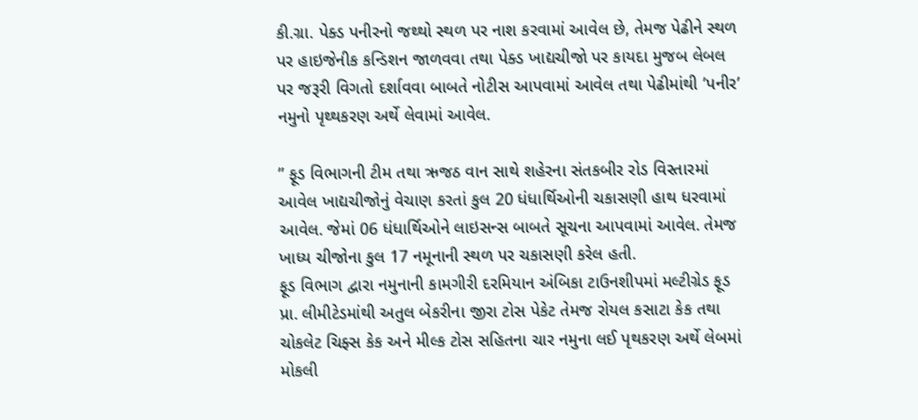કી.ગ્રા. પેક્ડ પનીરનો જથ્થો સ્થળ પર નાશ કરવામાં આવેલ છે, તેમજ પેઢીને સ્થળ પર હાઇજેનીક કન્ડિશન જાળવવા તથા પેક્ડ ખાદ્યચીજો પર કાયદા મુજબ લેબલ પર જરૂરી વિગતો દર્શાવવા બાબતે નોટીસ આપવામાં આવેલ તથા પેઢીમાંથી ’પનીર’ નમુનો પૃથ્થકરણ અર્થે લેવામાં આવેલ.

” ફૂડ વિભાગની ટીમ તથા ઋજઠ વાન સાથે શહેરના સંતકબીર રોડ વિસ્તારમાં આવેલ ખાદ્યચીજોનું વેચાણ કરતાં કુલ 20 ધંધાર્થિઓની ચકાસણી હાથ ધરવામાં આવેલ. જેમાં 06 ધંધાર્થિઓને લાઇસન્સ બાબતે સૂચના આપવામાં આવેલ. તેમજ ખાધ્ય ચીજોના કુલ 17 નમૂનાની સ્થળ પર ચકાસણી કરેલ હતી.
ફૂડ વિભાગ દ્વારા નમુનાની કામગીરી દરમિયાન અંબિકા ટાઉનશીપમાં મલ્ટીગ્રેડ ફૂડ પ્રા. લીમીટેડમાંથી અતુલ બેકરીના જીરા ટોસ પેકેટ તેમજ રોયલ કસાટા કેક તથા ચોકલેટ ચિફ્સ કેક અને મીલ્ક ટોસ સહિતના ચાર નમુના લઈ પૃથકરણ અર્થે લેબમાં મોકલી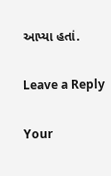આપ્યા હતાં.

Leave a Reply

Your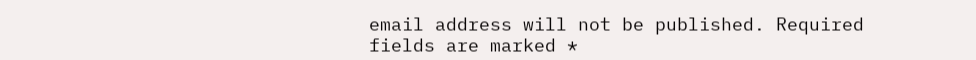email address will not be published. Required fields are marked *